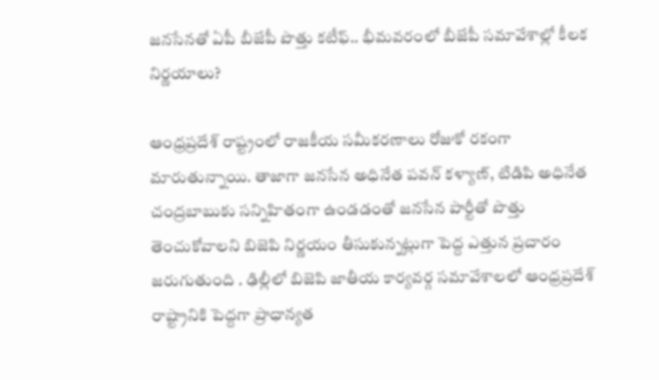జనసేనతో ఏపీ బీజేపీ పొత్తు కటీఫ్.. భీమవరంలో బీజేపీ సమావేశాల్లో కీలక నిర్ణయాలు?

ఆంధ్రప్రదేశ్ రాష్ట్రంలో రాజకీయ సమీకరణాలు రోజుకో రకంగా మారుతున్నాయి. తాజాగా జనసేన అధినేత పవన్ కళ్యాణ్, టిడిపి అధినేత చంద్రబాబుకు సన్నిహితంగా ఉండడంతో జనసేన పార్టీతో పొత్తు తెంచుకోవాలని బిజెపి నిర్ణయం తీసుకున్నట్లుగా పెద్ద ఎత్తున ప్రచారం జరుగుతుంది . ఢిల్లీలో బిజెపి జాతీయ కార్యవర్గ సమావేశాలలో ఆంధ్రప్రదేశ్ రాష్ట్రానికి పెద్దగా ప్రాధాన్యత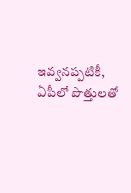ఇవ్వనప్పటికీ, ఏపీలో పొత్తులతో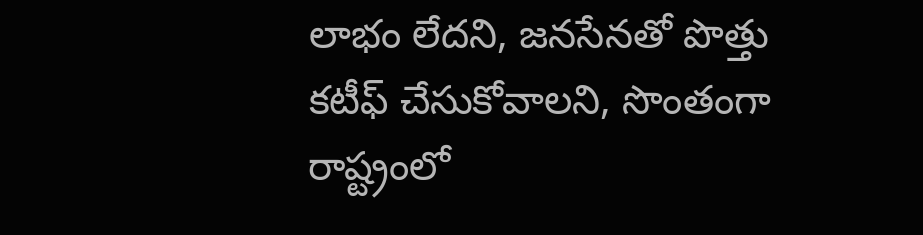లాభం లేదని, జనసేనతో పొత్తు కటీఫ్ చేసుకోవాలని, సొంతంగా రాష్ట్రంలో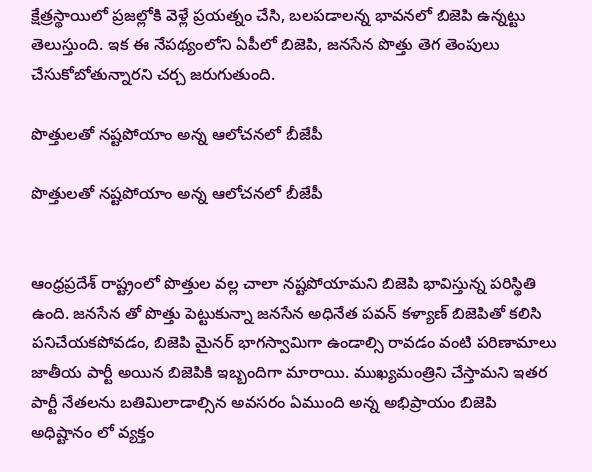క్షేత్రస్థాయిలో ప్రజల్లోకి వెళ్లే ప్రయత్నం చేసి, బలపడాలన్న భావనలో బిజెపి ఉన్నట్టు తెలుస్తుంది. ఇక ఈ నేపథ్యంలోని ఏపీలో బిజెపి, జనసేన పొత్తు తెగ తెంపులు చేసుకోబోతున్నారని చర్చ జరుగుతుంది.

పొత్తులతో నష్టపోయాం అన్న ఆలోచనలో బీజేపీ

పొత్తులతో నష్టపోయాం అన్న ఆలోచనలో బీజేపీ


ఆంధ్రప్రదేశ్ రాష్ట్రంలో పొత్తుల వల్ల చాలా నష్టపోయామని బిజెపి భావిస్తున్న పరిస్థితి ఉంది. జనసేన తో పొత్తు పెట్టుకున్నా జనసేన అధినేత పవన్ కళ్యాణ్ బిజెపితో కలిసి పనిచేయకపోవడం, బిజెపి మైనర్ భాగస్వామిగా ఉండాల్సి రావడం వంటి పరిణామాలు జాతీయ పార్టీ అయిన బిజెపికి ఇబ్బందిగా మారాయి. ముఖ్యమంత్రిని చేస్తామని ఇతర పార్టీ నేతలను బతిమిలాడాల్సిన అవసరం ఏముంది అన్న అభిప్రాయం బిజెపి అధిష్టానం లో వ్యక్తం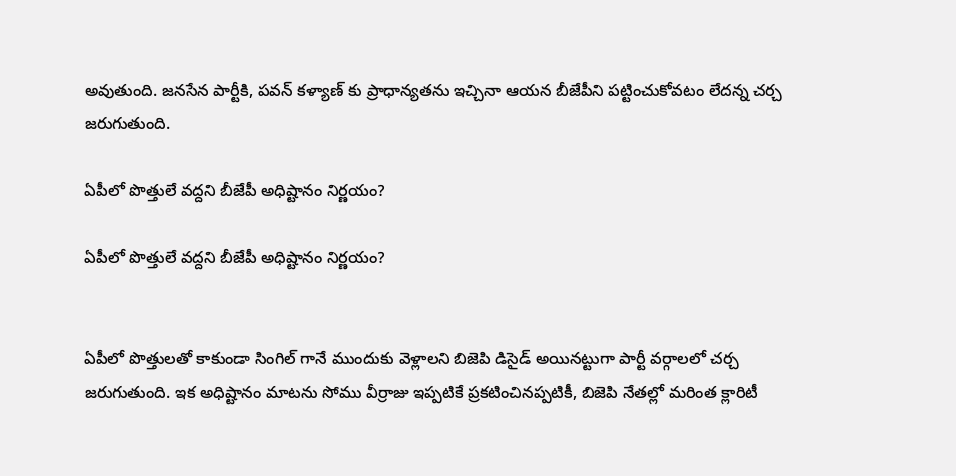అవుతుంది. జనసేన పార్టీకి, పవన్ కళ్యాణ్ కు ప్రాధాన్యతను ఇచ్చినా ఆయన బీజేపీని పట్టించుకోవటం లేదన్న చర్చ జరుగుతుంది.

ఏపీలో పొత్తులే వద్దని బీజేపీ అధిష్టానం నిర్ణయం?

ఏపీలో పొత్తులే వద్దని బీజేపీ అధిష్టానం నిర్ణయం?


ఏపీలో పొత్తులతో కాకుండా సింగిల్ గానే ముందుకు వెళ్లాలని బిజెపి డిసైడ్ అయినట్టుగా పార్టీ వర్గాలలో చర్చ జరుగుతుంది. ఇక అధిష్టానం మాటను సోము వీర్రాజు ఇప్పటికే ప్రకటించినప్పటికీ, బిజెపి నేతల్లో మరింత క్లారిటీ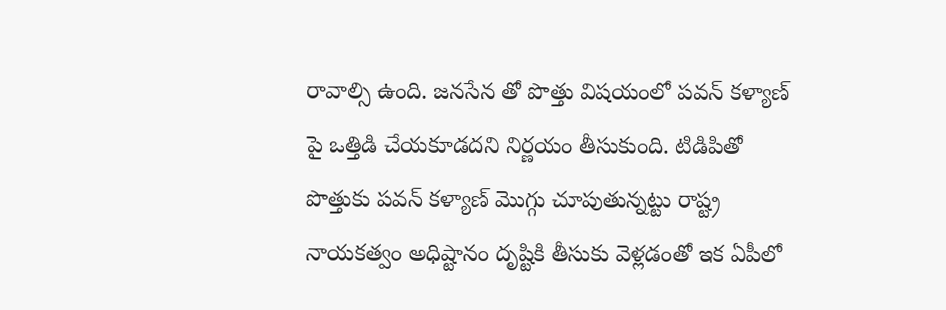రావాల్సి ఉంది. జనసేన తో పొత్తు విషయంలో పవన్ కళ్యాణ్ పై ఒత్తిడి చేయకూడదని నిర్ణయం తీసుకుంది. టిడిపితో పొత్తుకు పవన్ కళ్యాణ్ మొగ్గు చూపుతున్నట్టు రాష్ట్ర నాయకత్వం అధిష్టానం దృష్టికి తీసుకు వెళ్లడంతో ఇక ఏపీలో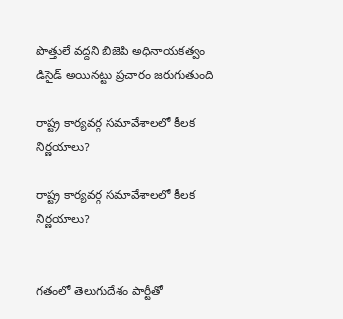పొత్తులే వద్దని బిజెపి అధినాయకత్వం డిసైడ్ అయినట్టు ప్రచారం జరుగుతుంది

రాష్ట్ర కార్యవర్గ సమావేశాలలో కీలక నిర్ణయాలు?

రాష్ట్ర కార్యవర్గ సమావేశాలలో కీలక నిర్ణయాలు?


గతంలో తెలుగుదేశం పార్టీతో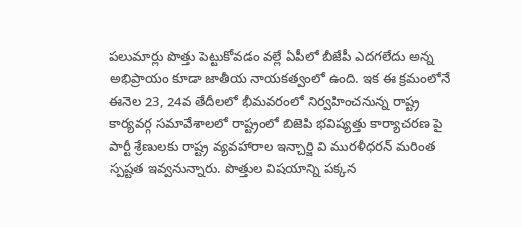పలుమార్లు పొత్తు పెట్టుకోవడం వల్లే ఏపీలో బీజేపీ ఎదగలేదు అన్న అభిప్రాయం కూడా జాతీయ నాయకత్వంలో ఉంది. ఇక ఈ క్రమంలోనే ఈనెల 23, 24వ తేదీలలో భీమవరంలో నిర్వహించనున్న రాష్ట్ర కార్యవర్గ సమావేశాలలో రాష్ట్రంలో బిజెపి భవిష్యత్తు కార్యాచరణ పై పార్టీ శ్రేణులకు రాష్ట్ర వ్యవహారాల ఇన్చార్జి వి మురళీధరన్ మరింత స్పష్టత ఇవ్వనున్నారు. పొత్తుల విషయాన్ని పక్కన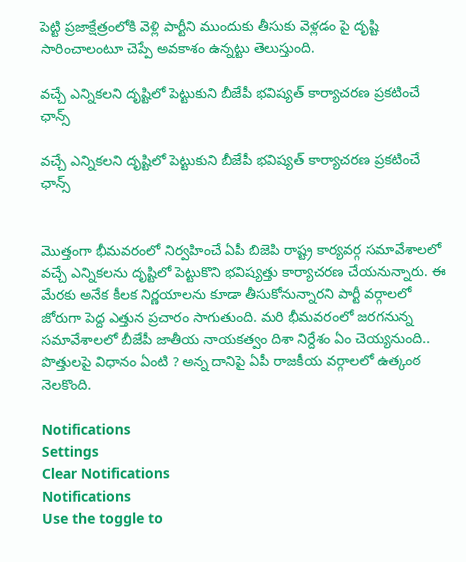పెట్టి ప్రజాక్షేత్రంలోకి వెళ్లి పార్టీని ముందుకు తీసుకు వెళ్లడం పై దృష్టి సారించాలంటూ చెప్పే అవకాశం ఉన్నట్టు తెలుస్తుంది.

వచ్చే ఎన్నికలని దృష్టిలో పెట్టుకుని బీజేపీ భవిష్యత్ కార్యాచరణ ప్రకటించే ఛాన్స్

వచ్చే ఎన్నికలని దృష్టిలో పెట్టుకుని బీజేపీ భవిష్యత్ కార్యాచరణ ప్రకటించే ఛాన్స్


మొత్తంగా భీమవరంలో నిర్వహించే ఏపీ బిజెపి రాష్ట్ర కార్యవర్గ సమావేశాలలో వచ్చే ఎన్నికలను దృష్టిలో పెట్టుకొని భవిష్యత్తు కార్యాచరణ చేయనున్నారు. ఈ మేరకు అనేక కీలక నిర్ణయాలను కూడా తీసుకోనున్నారని పార్టీ వర్గాలలో జోరుగా పెద్ద ఎత్తున ప్రచారం సాగుతుంది. మరి భీమవరంలో జరగనున్న సమావేశాలలో బీజేపీ జాతీయ నాయకత్వం దిశా నిర్దేశం ఏం చెయ్యనుంది.. పొత్తులపై విధానం ఏంటి ? అన్న దానిపై ఏపీ రాజకీయ వర్గాలలో ఉత్కంఠ నెలకొంది.

Notifications
Settings
Clear Notifications
Notifications
Use the toggle to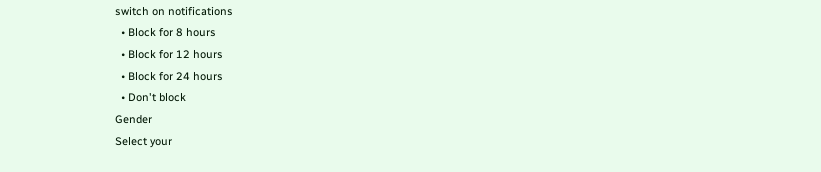switch on notifications
  • Block for 8 hours
  • Block for 12 hours
  • Block for 24 hours
  • Don't block
Gender
Select your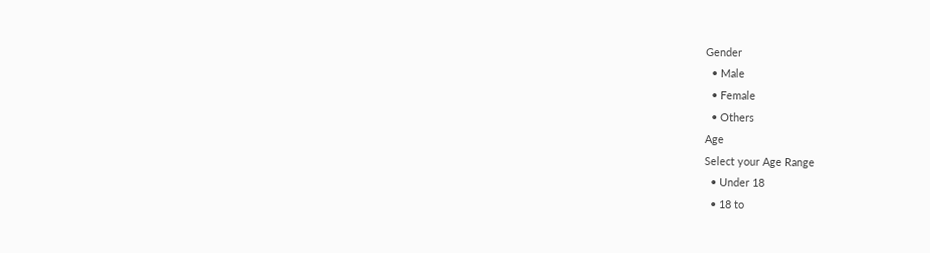Gender
  • Male
  • Female
  • Others
Age
Select your Age Range
  • Under 18
  • 18 to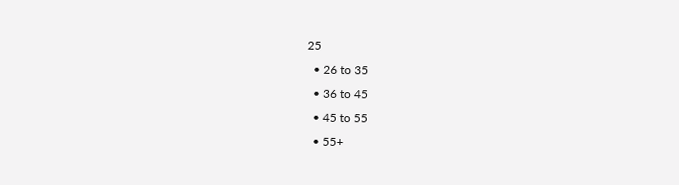25
  • 26 to 35
  • 36 to 45
  • 45 to 55
  • 55+